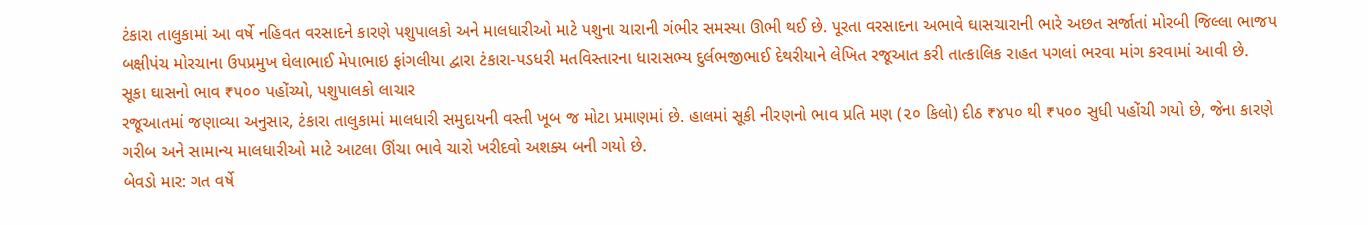ટંકારા તાલુકામાં આ વર્ષે નહિવત વરસાદને કારણે પશુપાલકો અને માલધારીઓ માટે પશુના ચારાની ગંભીર સમસ્યા ઊભી થઈ છે. પૂરતા વરસાદના અભાવે ઘાસચારાની ભારે અછત સર્જાતાં મોરબી જિલ્લા ભાજપ બક્ષીપંચ મોરચાના ઉપપ્રમુખ ઘેલાભાઈ મેપાભાઇ ફાંગલીયા દ્વારા ટંકારા-પડધરી મતવિસ્તારના ધારાસભ્ય દુર્લભજીભાઈ દેથરીયાને લેખિત રજૂઆત કરી તાત્કાલિક રાહત પગલાં ભરવા માંગ કરવામાં આવી છે.
સૂકા ઘાસનો ભાવ ₹૫૦૦ પહોંચ્યો, પશુપાલકો લાચાર
રજૂઆતમાં જણાવ્યા અનુસાર, ટંકારા તાલુકામાં માલધારી સમુદાયની વસ્તી ખૂબ જ મોટા પ્રમાણમાં છે. હાલમાં સૂકી નીરણનો ભાવ પ્રતિ મણ (૨૦ કિલો) દીઠ ₹૪૫૦ થી ₹૫૦૦ સુધી પહોંચી ગયો છે, જેના કારણે ગરીબ અને સામાન્ય માલધારીઓ માટે આટલા ઊંચા ભાવે ચારો ખરીદવો અશક્ય બની ગયો છે.
બેવડો માર: ગત વર્ષે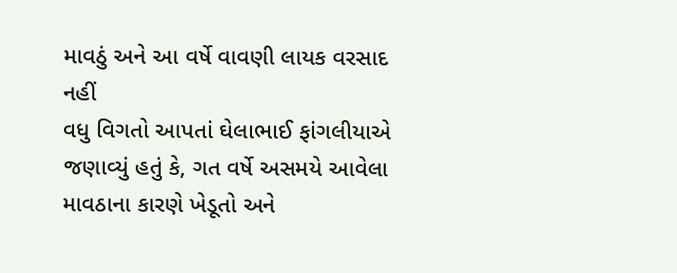માવઠું અને આ વર્ષે વાવણી લાયક વરસાદ નહીં
વધુ વિગતો આપતાં ઘેલાભાઈ ફાંગલીયાએ જણાવ્યું હતું કે, ગત વર્ષે અસમયે આવેલા માવઠાના કારણે ખેડૂતો અને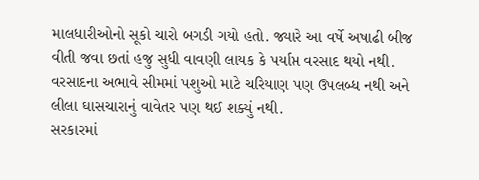માલધારીઓનો સૂકો ચારો બગડી ગયો હતો. જ્યારે આ વર્ષે અષાઢી બીજ વીતી જવા છતાં હજુ સુધી વાવણી લાયક કે પર્યાપ્ત વરસાદ થયો નથી. વરસાદના અભાવે સીમમાં પશુઓ માટે ચરિયાણ પણ ઉપલબ્ધ નથી અને લીલા ઘાસચારાનું વાવેતર પણ થઈ શક્યું નથી.
સરકારમાં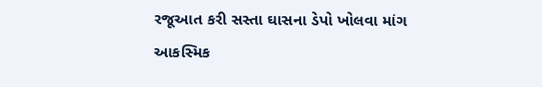રજૂઆત કરી સસ્તા ઘાસના ડેપો ખોલવા માંગ
આકસ્મિક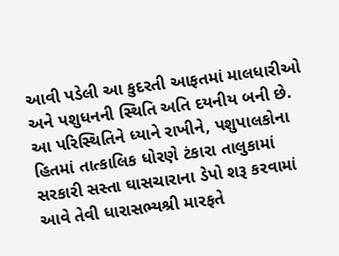આવી પડેલી આ કુદરતી આફતમાં માલધારીઓ અને પશુધનની સ્થિતિ અતિ દયનીય બની છે. આ પરિસ્થિતિને ધ્યાને રાખીને, પશુપાલકોના હિતમાં તાત્કાલિક ધોરણે ટંકારા તાલુકામાં સરકારી સસ્તા ઘાસચારાના ડેપો શરૂ કરવામાં આવે તેવી ધારાસભ્યશ્રી મારફતે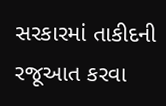સરકારમાં તાકીદની રજૂઆત કરવા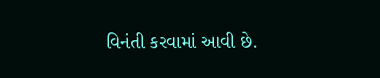વિનંતી કરવામાં આવી છે.